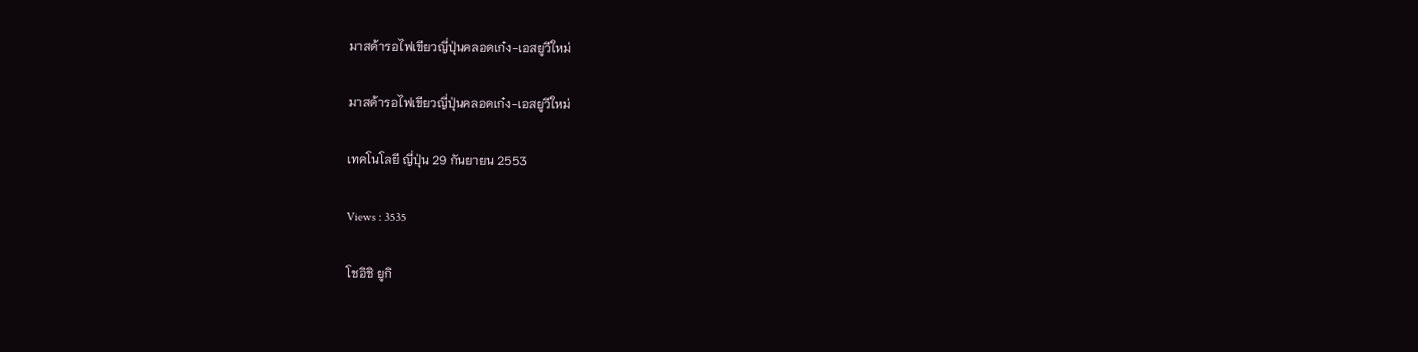มาสด้ารอไฟเขียวญี่ปุ่นคลอดเก๋ง-เอสยูวีใหม่

มาสด้ารอไฟเขียวญี่ปุ่นคลอดเก๋ง-เอสยูวีใหม่

เทคโนโลยี ญี่ปุ่น 29 กันยายน 2553

Views : 3535

โชอิชิ ยูกิ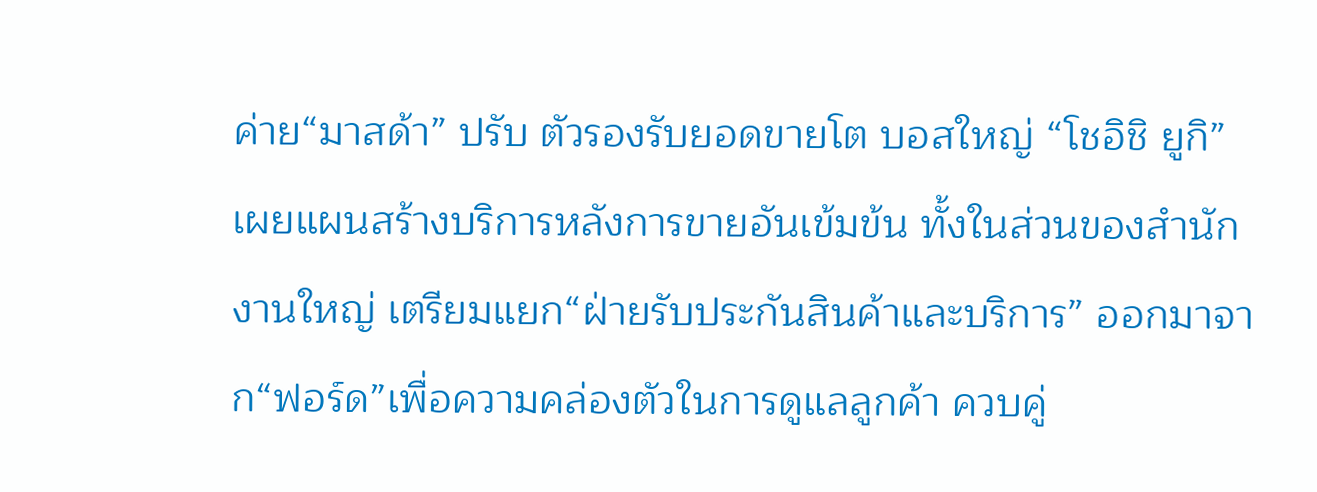ค่าย“มาสด้า” ปรับ ตัวรองรับยอดขายโต บอสใหญ่ “โชอิชิ ยูกิ” เผยแผนสร้างบริการหลังการขายอันเข้มข้น ทั้งในส่วนของสำนักงานใหญ่ เตรียมแยก“ฝ่ายรับประกันสินค้าและบริการ” ออกมาจาก“ฟอร์ด”เพื่อความคล่องตัวในการดูแลลูกค้า ควบคู่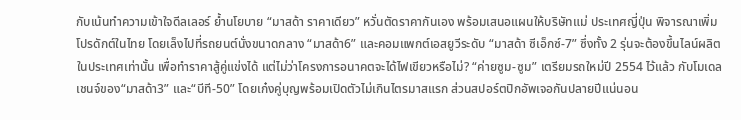กับเน้นทำความเข้าใจดีลเลอร์ ย้ำนโยบาย “มาสด้า ราคาเดียว” หวั่นตัดราคากันเอง พร้อมเสนอแผนให้บริษัทแม่ ประเทศญี่ปุ่น พิจารณาเพิ่มโปรดักต์ในไทย โดยเล็งไปที่รถยนต์นั่งขนาดกลาง “มาสด้า6” และคอมแพกต์เอสยูวีระดับ “มาสด้า ซีเอ็กซ์-7” ซึ่งทั้ง 2 รุ่นจะต้องขึ้นไลน์ผลิตในประเทศเท่านั้น เพื่อทำราคาสู้คู่แข่งได้ แต่ไม่ว่าโครงการอนาคตจะได้ไฟเขียวหรือไม่? “ค่ายซูม-ซูม” เตรียมรถใหม่ปี 2554 ไว้แล้ว กับโมเดลเชนจ์ของ“มาสด้า3” และ“บีที-50” โดยเก๋งคู่บุญพร้อมเปิดตัวไม่เกินไตรมาสแรก ส่วนสปอร์ตปิกอัพเจอกันปลายปีแน่นอน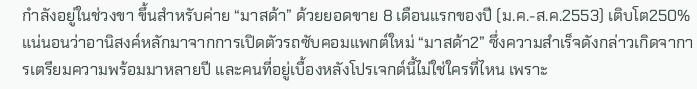กำลังอยู่ในช่วงขา ขึ้นสำหรับค่าย “มาสด้า” ด้วยยอดขาย 8 เดือนแรกของปี (ม.ค.-ส.ค.2553) เติบโต250% แน่นอนว่าอานิสงค์หลักมาจากการเปิดตัวรถซับคอมแพกต์ใหม่ “มาสด้า2” ซึ่งความสำเร็จดังกล่าวเกิดจาการเตรียมความพร้อมมาหลายปี และคนที่อยู่เบื้องหลังโปรเจกต์นี้ไม่ใช่ใครที่ไหน เพราะ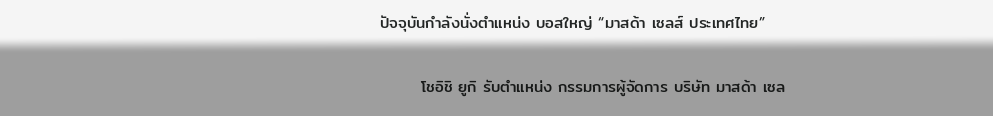ปัจจุบันกำลังนั่งตำแหน่ง บอสใหญ่ “มาสด้า เซลส์ ประเทศไทย”

       โชอิชิ ยูกิ รับตำแหน่ง กรรมการผู้จัดการ บริษัท มาสด้า เซล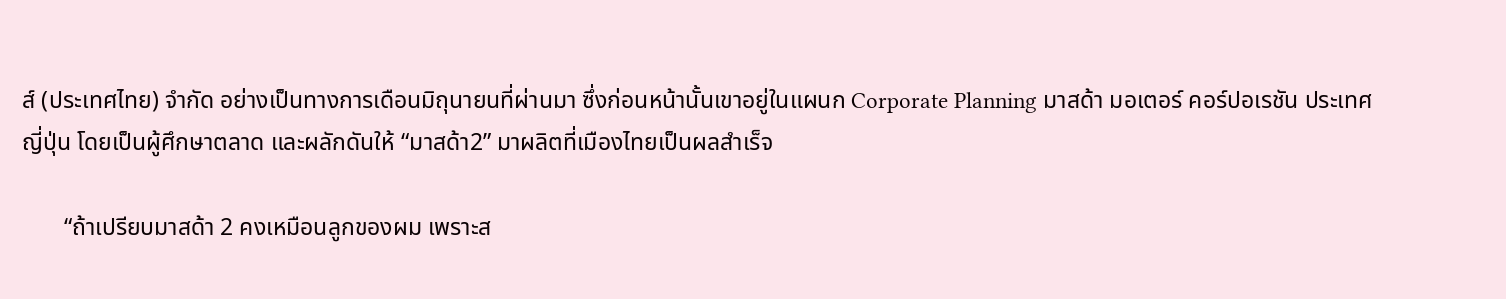ส์ (ประเทศไทย) จำกัด อย่างเป็นทางการเดือนมิถุนายนที่ผ่านมา ซึ่งก่อนหน้านั้นเขาอยู่ในแผนก Corporate Planning มาสด้า มอเตอร์ คอร์ปอเรชัน ประเทศญี่ปุ่น โดยเป็นผู้ศึกษาตลาด และผลักดันให้ “มาสด้า2” มาผลิตที่เมืองไทยเป็นผลสำเร็จ

       “ถ้าเปรียบมาสด้า 2 คงเหมือนลูกของผม เพราะส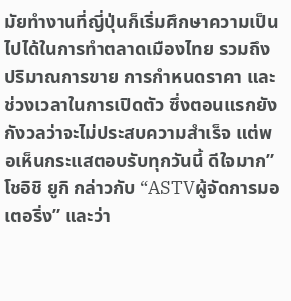มัยทำงานที่ญี่ปุ่นก็เริ่มศึกษาความเป็นไปได้ในการทำตลาดเมืองไทย รวมถึงปริมาณการขาย การกำหนดราคา และช่วงเวลาในการเปิดตัว ซึ่งตอนแรกยังกังวลว่าจะไม่ประสบความสำเร็จ แต่พอเห็นกระแสตอบรับทุกวันนี้ ดีใจมาก” โชอิชิ ยูกิ กล่าวกับ “ASTVผู้จัดการมอเตอริ่ง” และว่า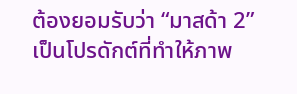ต้องยอมรับว่า “มาสด้า 2” เป็นโปรดักต์ที่ทำให้ภาพ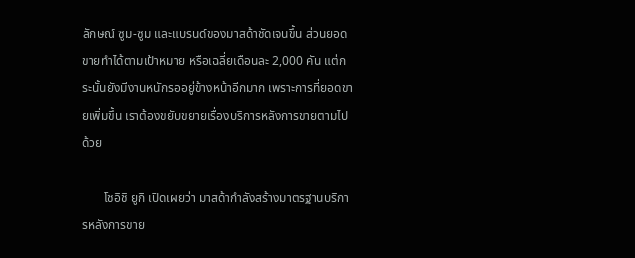ลักษณ์ ซูม-ซูม และแบรนด์ของมาสด้าชัดเจนขึ้น ส่วนยอดขายทำได้ตามเป้าหมาย หรือเฉลี่ยเดือนละ 2,000 คัน แต่กระนั้นยังมีงานหนักรออยู่ข้างหน้าอีกมาก เพราะการที่ยอดขายเพิ่มขึ้น เราต้องขยับขยายเรื่องบริการหลังการขายตามไปด้วย

       โชอิชิ ยูกิ เปิดเผยว่า มาสด้ากำลังสร้างมาตรฐานบริการหลังการขาย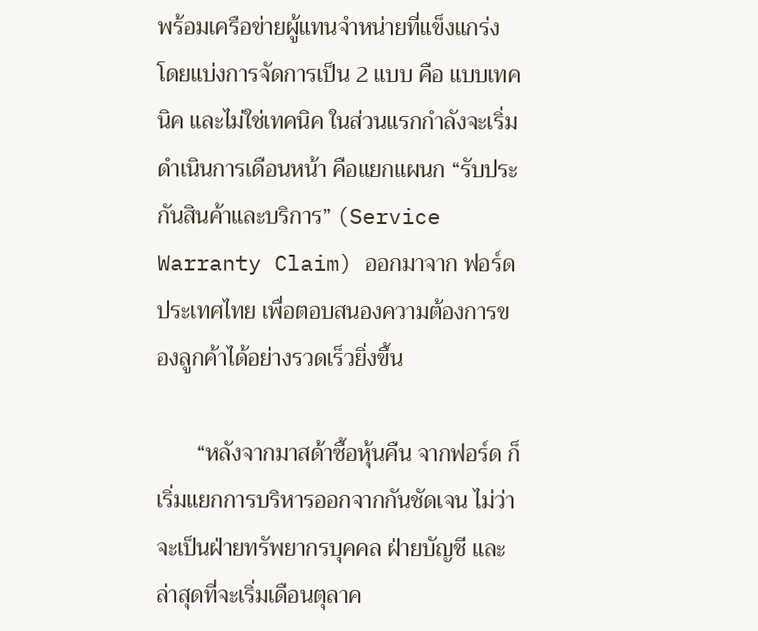พร้อมเครือข่ายผู้แทนจำหน่ายที่แข็งแกร่ง โดยแบ่งการจัดการเป็น 2 แบบ คือ แบบเทคนิค และไม่ใช่เทคนิค ในส่วนแรกกำลังจะเริ่มดำเนินการเดือนหน้า คือแยกแผนก “รับประกันสินค้าและบริการ” (Service Warranty Claim) ออกมาจาก ฟอร์ด ประเทศไทย เพื่อตอบสนองความต้องการของลูกค้าได้อย่างรวดเร็วยิ่งขึ้น

       “หลังจากมาสด้าซื้อหุ้นคืน จากฟอร์ด ก็เริ่มแยกการบริหารออกจากกันชัดเจน ไม่ว่าจะเป็นฝ่ายทรัพยากรบุคคล ฝ่ายบัญชี และล่าสุดที่จะเริ่มเดือนตุลาค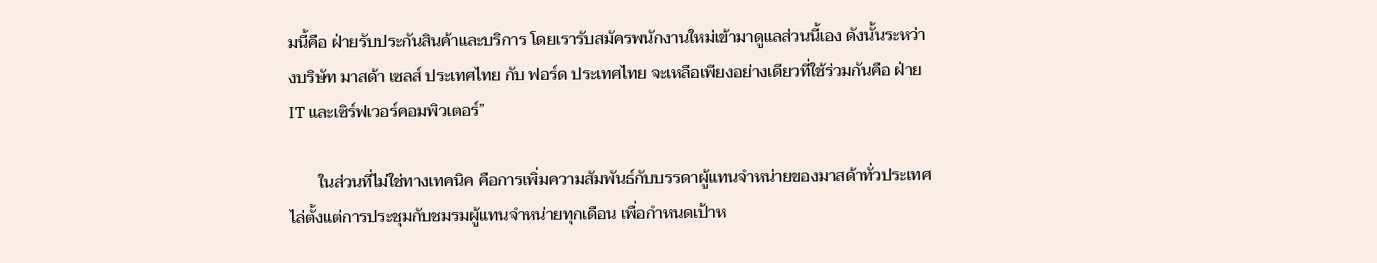มนี้คือ ฝ่ายรับประกันสินค้าและบริการ โดยเรารับสมัครพนักงานใหม่เข้ามาดูแลส่วนนี้เอง ดังนั้นระหว่างบริษัท มาสด้า เซลส์ ประเทศไทย กับ ฟอร์ด ประเทศไทย จะเหลือเพียงอย่างเดียวที่ใช้ร่วมกันคือ ฝ่าย IT และเซิร์ฟเวอร์คอมพิวเตอร์”

       ในส่วนที่ไม่ใช่ทางเทคนิค คือการเพิ่มความสัมพันธ์กับบรรดาผู้แทนจำหน่ายของมาสด้าทั่วประเทศ ไล่ตั้งแต่การประชุมกับชมรมผู้แทนจำหน่ายทุกเดือน เพื่อกำหนดเป้าห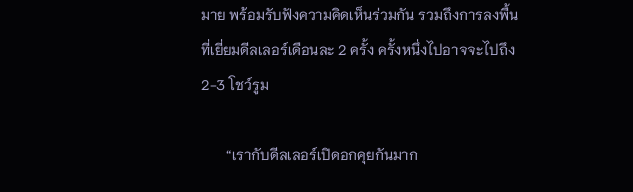มาย พร้อมรับฟังความคิดเห็นร่วมกัน รวมถึงการลงพื้นที่เยี่ยมดีลเลอร์เดือนละ 2 ครั้ง ครั้งหนึ่งไปอาจจะไปถึง 2-3 โชว์รูม

       “เรากับดีลเลอร์เปิดอกคุยกันมาก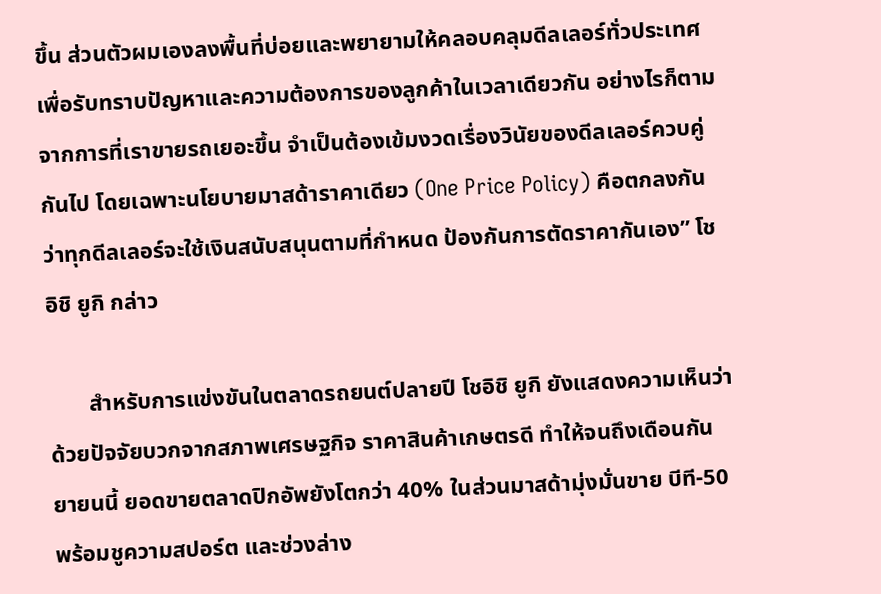ขึ้น ส่วนตัวผมเองลงพื้นที่บ่อยและพยายามให้คลอบคลุมดีลเลอร์ทั่วประเทศ เพื่อรับทราบปัญหาและความต้องการของลูกค้าในเวลาเดียวกัน อย่างไรก็ตามจากการที่เราขายรถเยอะขึ้น จำเป็นต้องเข้มงวดเรื่องวินัยของดีลเลอร์ควบคู่กันไป โดยเฉพาะนโยบายมาสด้าราคาเดียว (One Price Policy) คือตกลงกันว่าทุกดีลเลอร์จะใช้เงินสนับสนุนตามที่กำหนด ป้องกันการตัดราคากันเอง” โชอิชิ ยูกิ กล่าว

       สำหรับการแข่งขันในตลาดรถยนต์ปลายปี โชอิชิ ยูกิ ยังแสดงความเห็นว่า ด้วยปัจจัยบวกจากสภาพเศรษฐกิจ ราคาสินค้าเกษตรดี ทำให้จนถึงเดือนกันยายนนี้ ยอดขายตลาดปิกอัพยังโตกว่า 40% ในส่วนมาสด้ามุ่งมั่นขาย บีที-50 พร้อมชูความสปอร์ต และช่วงล่าง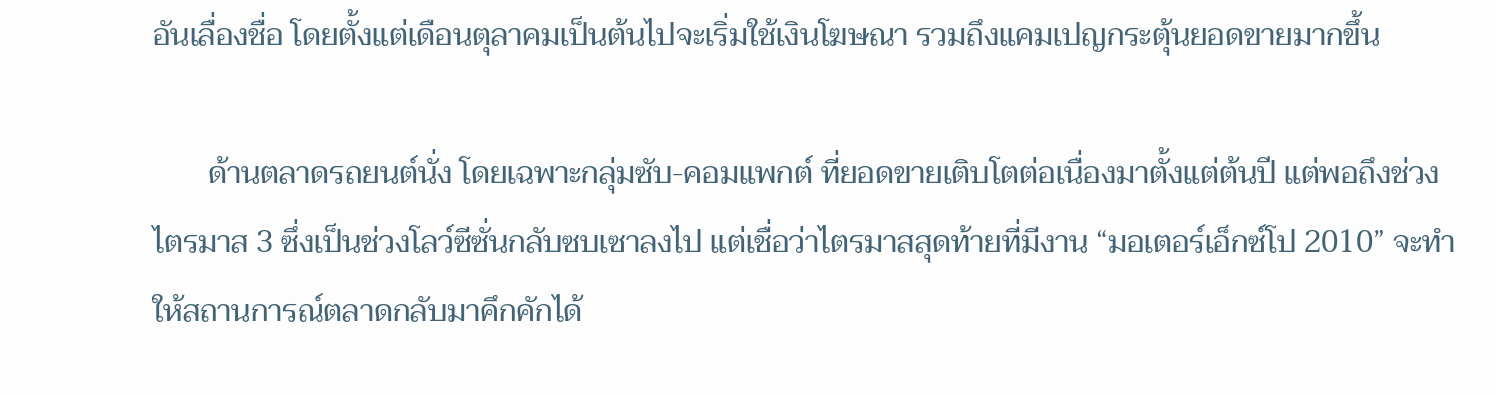อันเลื่องชื่อ โดยตั้งแต่เดือนตุลาคมเป็นต้นไปจะเริ่มใช้เงินโฆษณา รวมถึงแคมเปญกระตุ้นยอดขายมากขึ้น

       ด้านตลาดรถยนต์นั่ง โดยเฉพาะกลุ่มซับ-คอมแพกต์ ที่ยอดขายเติบโตต่อเนื่องมาตั้งแต่ต้นปี แต่พอถึงช่วงไตรมาส 3 ซึ่งเป็นช่วงโลว์ซีซั่นกลับซบเซาลงไป แต่เชื่อว่าไตรมาสสุดท้ายที่มีงาน “มอเตอร์เอ็กซ์โป 2010” จะทำให้สถานการณ์ตลาดกลับมาคึกคักได้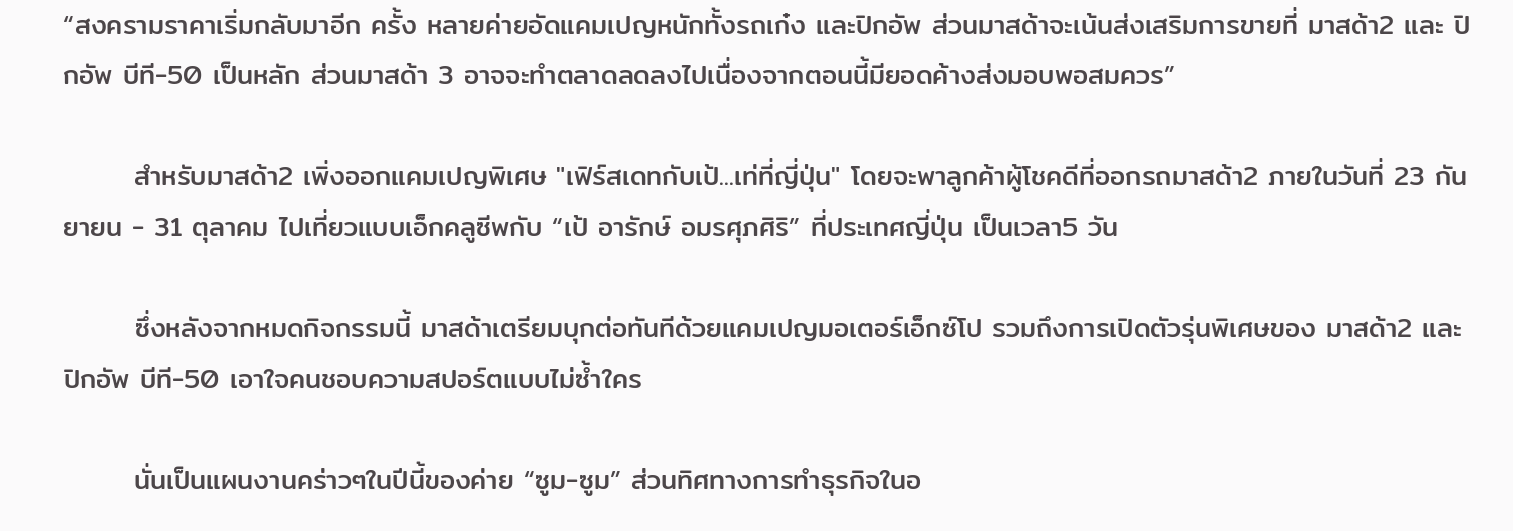“สงครามราคาเริ่มกลับมาอีก ครั้ง หลายค่ายอัดแคมเปญหนักทั้งรถเก๋ง และปิกอัพ ส่วนมาสด้าจะเน้นส่งเสริมการขายที่ มาสด้า2 และ ปิกอัพ บีที-50 เป็นหลัก ส่วนมาสด้า 3 อาจจะทำตลาดลดลงไปเนื่องจากตอนนี้มียอดค้างส่งมอบพอสมควร”

       สำหรับมาสด้า2 เพิ่งออกแคมเปญพิเศษ "เฟิร์สเดทกับเป้...เท่ที่ญี่ปุ่น" โดยจะพาลูกค้าผู้โชคดีที่ออกรถมาสด้า2 ภายในวันที่ 23 กันยายน - 31 ตุลาคม ไปเที่ยวแบบเอ็กคลูซีพกับ “เป้ อารักษ์ อมรศุภศิริ” ที่ประเทศญี่ปุ่น เป็นเวลา5 วัน

       ซึ่งหลังจากหมดกิจกรรมนี้ มาสด้าเตรียมบุกต่อทันทีด้วยแคมเปญมอเตอร์เอ็กซ์โป รวมถึงการเปิดตัวรุ่นพิเศษของ มาสด้า2 และ ปิกอัพ บีที-50 เอาใจคนชอบความสปอร์ตแบบไม่ซ้ำใคร

       นั่นเป็นแผนงานคร่าวๆในปีนี้ของค่าย “ซูม-ซูม” ส่วนทิศทางการทำธุรกิจในอ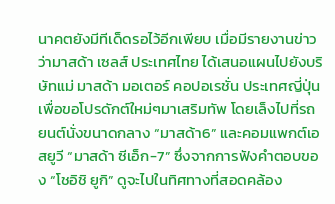นาคตยังมีทีเด็ดรอไว้อีกเพียบ เมื่อมีรายงานข่าวว่ามาสด้า เซลส์ ประเทศไทย ได้เสนอแผนไปยังบริษัทแม่ มาสด้า มอเตอร์ คอปอเรชั่น ประเทศญี่ปุ่น เพื่อขอโปรดักต์ใหม่ๆมาเสริมทัพ โดยเล็งไปที่รถยนต์นั่งขนาดกลาง “มาสด้า6” และคอมแพกต์เอสยูวี “มาสด้า ซีเอ็ก-7” ซึ่งจากการฟังคำตอบของ “โชอิชิ ยูกิ” ดูจะไปในทิศทางที่สอดคล้อง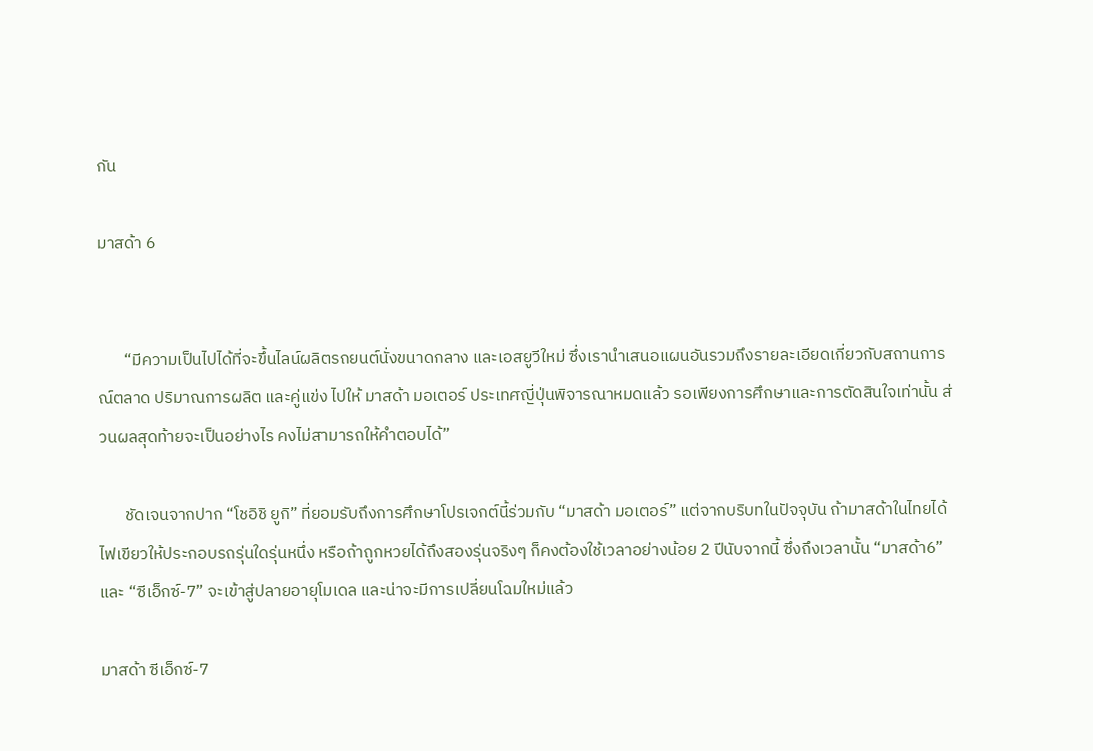กัน

มาสด้า 6


       “มีความเป็นไปได้ที่จะขึ้นไลน์ผลิตรถยนต์นั่งขนาดกลาง และเอสยูวีใหม่ ซึ่งเรานำเสนอแผนอันรวมถึงรายละเอียดเกี่ยวกับสถานการณ์ตลาด ปริมาณการผลิต และคู่แข่ง ไปให้ มาสด้า มอเตอร์ ประเทศญี่ปุ่นพิจารณาหมดแล้ว รอเพียงการศึกษาและการตัดสินใจเท่านั้น ส่วนผลสุดท้ายจะเป็นอย่างไร คงไม่สามารถให้คำตอบได้”

       ชัดเจนจากปาก “โชอิชิ ยูกิ” ที่ยอมรับถึงการศึกษาโปรเจกต์นี้ร่วมกับ “มาสด้า มอเตอร์” แต่จากบริบทในปัจจุบัน ถ้ามาสด้าในไทยได้ไฟเขียวให้ประกอบรถรุ่นใดรุ่นหนึ่ง หรือถ้าถูกหวยได้ถึงสองรุ่นจริงๆ ก็คงต้องใช้เวลาอย่างน้อย 2 ปีนับจากนี้ ซึ่งถึงเวลานั้น “มาสด้า6” และ “ซีเอ็กซ์-7” จะเข้าสู่ปลายอายุโมเดล และน่าจะมีการเปลี่ยนโฉมใหม่แล้ว

มาสด้า ซีเอ็กซ์-7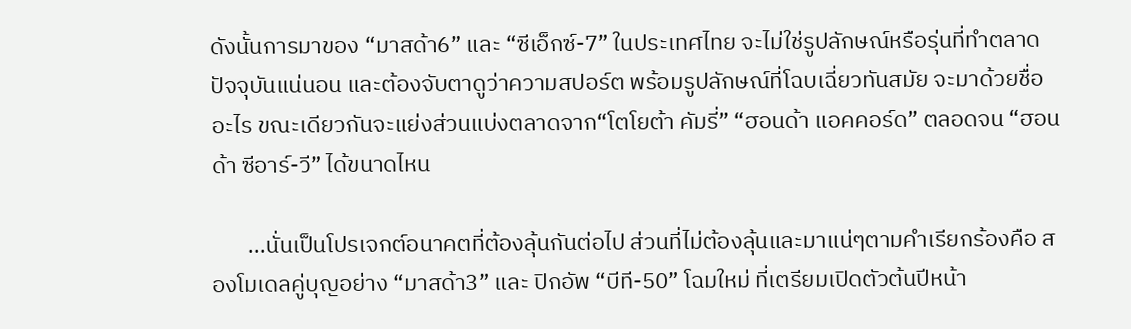ดังนั้นการมาของ “มาสด้า6” และ “ซีเอ็กซ์-7” ในประเทศไทย จะไม่ใช่รูปลักษณ์หรือรุ่นที่ทำตลาดปัจจุบันแน่นอน และต้องจับตาดูว่าความสปอร์ต พร้อมรูปลักษณ์ที่โฉบเฉี่ยวทันสมัย จะมาด้วยชื่ออะไร ขณะเดียวกันจะแย่งส่วนแบ่งตลาดจาก“โตโยต้า คัมรี่” “ฮอนด้า แอคคอร์ด” ตลอดจน “ฮอนด้า ซีอาร์-วี” ได้ขนาดไหน

       ...นั่นเป็นโปรเจกต์อนาคตที่ต้องลุ้นกันต่อไป ส่วนที่ไม่ต้องลุ้นและมาแน่ๆตามคำเรียกร้องคือ สองโมเดลคู่บุญอย่าง “มาสด้า3” และ ปิกอัพ “บีที-50” โฉมใหม่ ที่เตรียมเปิดตัวต้นปีหน้า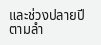และช่วงปลายปีตามลำ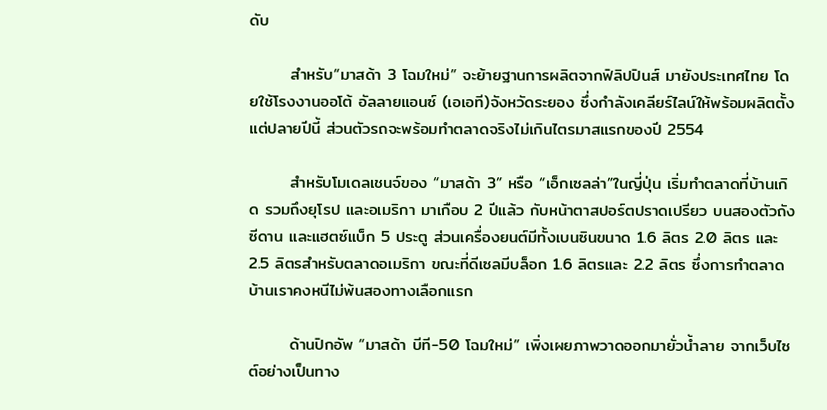ดับ

       สำหรับ“มาสด้า 3 โฉมใหม่” จะย้ายฐานการผลิตจากฟิลิปปินส์ มายังประเทศไทย โดยใช้โรงงานออโต้ อัลลายแอนซ์ (เอเอที)จังหวัดระยอง ซึ่งกำลังเคลียร์ไลน์ให้พร้อมผลิตตั้งแต่ปลายปีนี้ ส่วนตัวรถจะพร้อมทำตลาดจริงไม่เกินไตรมาสแรกของปี 2554

       สำหรับโมเดลเชนจ์ของ “มาสด้า 3” หรือ “เอ็กเซลล่า”ในญี่ปุ่น เริ่มทำตลาดที่บ้านเกิด รวมถึงยุโรป และอเมริกา มาเกือบ 2 ปีแล้ว กับหน้าตาสปอร์ตปราดเปรียว บนสองตัวถังซีดาน และแฮตซ์แบ็ก 5 ประตู ส่วนเครื่องยนต์มีทั้งเบนซินขนาด 1.6 ลิตร 2.0 ลิตร และ 2.5 ลิตรสำหรับตลาดอเมริกา ขณะที่ดีเซลมีบล็อก 1.6 ลิตรและ 2.2 ลิตร ซึ่งการทำตลาดบ้านเราคงหนีไม่พ้นสองทางเลือกแรก

       ด้านปิกอัพ “มาสด้า บีที-50 โฉมใหม่” เพิ่งเผยภาพวาดออกมายั่วน้ำลาย จากเว็บไซต์อย่างเป็นทาง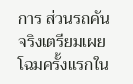การ ส่วนรถคันจริงเตรียมเผยโฉมครั้งแรกใน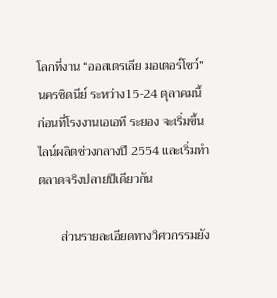โลกที่งาน “ออสเตรเลีย มอเตอร์โชว์” นครซิดนีย์ ระหว่าง15-24 ตุลาคมนี้ ก่อนที่โรงงานเอเอที ระยอง จะเริ่มขึ้นไลน์ผลิตช่วงกลางปี 2554 และเริ่มทำตลาดจริงปลายปีเดียวกัน

       ส่วนรายละเอียดทางวิศวกรรมยัง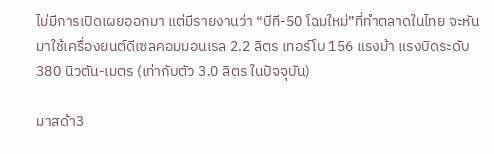ไม่มีการเปิดเผยออกมา แต่มีรายงานว่า “บีที-50 โฉมใหม่”ที่ทำตลาดในไทย จะหันมาใช้เครื่องยนต์ดีเซลคอมมอนเรล 2.2 ลิตร เทอร์โบ 156 แรงม้า แรงบิดระดับ380 นิวตัน-เมตร (เท่ากับตัว 3.0 ลิตร ในปัจจุบัน)

มาสด้า3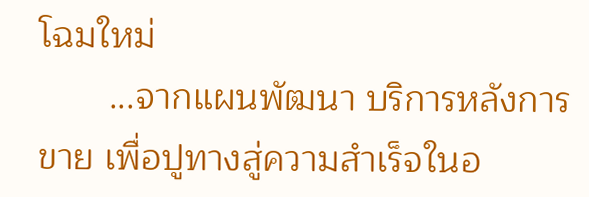โฉมใหม่
       ...จากแผนพัฒนา บริการหลังการขาย เพื่อปูทางสู่ความสำเร็จในอ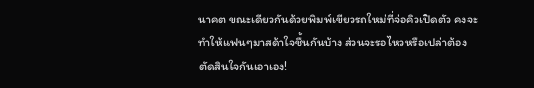นาคต ขณะเดียวกันด้วยพิมพ์เขียวรถใหม่ที่จ่อคิวเปิดตัว คงจะทำให้แฟนๆมาสด้าใจชื้นกันบ้าง ส่วนจะรอไหวหรือเปล่าต้องตัดสินใจกันเอาเอง!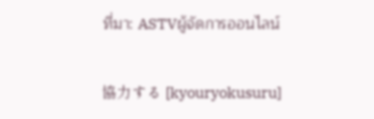ที่มา: ASTVผู้จัดการออนไลน์

協力する [kyouryokusuru]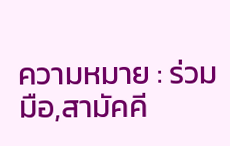ความหมาย : ร่วมมือ,สามัคคี